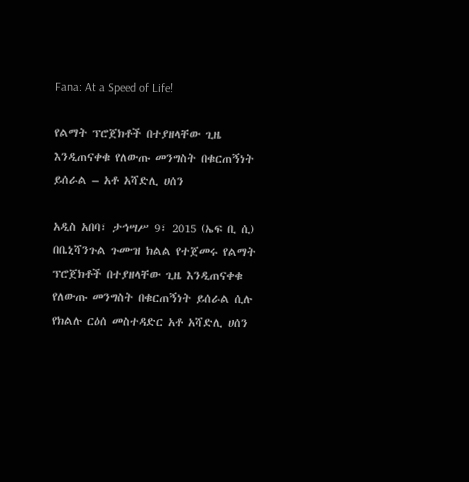Fana: At a Speed of Life!

የልማት ፕሮጀክቶች በተያዘላቸው ጊዜ እንዲጠናቀቁ የለውጡ መንግስት በቁርጠኝነት ይሰራል – አቶ አሻድሊ ሀሰን

አዲስ አበባ፣ ታኅሣሥ 9፣ 2015 (ኤፍ ቢ ሲ) በቤኒሻንጉል ጉሙዝ ክልል የተጀመሩ የልማት ፕሮጀክቶች በተያዘላቸው ጊዜ እንዲጠናቀቁ የለውጡ መንግስት በቁርጠኝነት ይሰራል ሲሉ የክልሉ ርዕሰ መስተዳድር አቶ አሻድሊ ሀሰን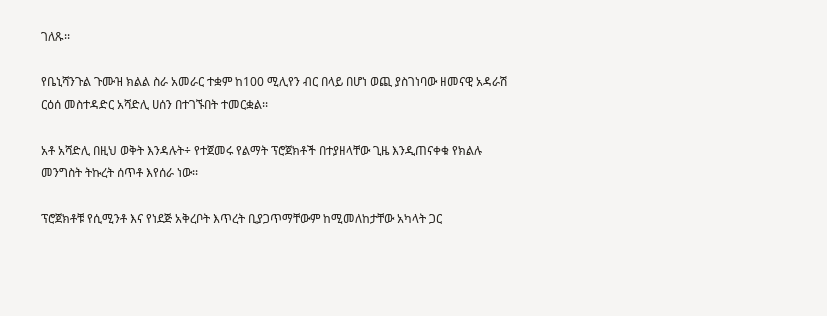ገለጹ፡፡

የቤኒሻንጉል ጉሙዝ ክልል ስራ አመራር ተቋም ከ100 ሚሊየን ብር በላይ በሆነ ወጪ ያስገነባው ዘመናዊ አዳራሽ ርዕሰ መስተዳድር አሻድሊ ሀሰን በተገኙበት ተመርቋል፡፡

አቶ አሻድሊ በዚህ ወቅት እንዳሉት÷ የተጀመሩ የልማት ፕሮጀክቶች በተያዘላቸው ጊዜ እንዲጠናቀቁ የክልሉ መንግስት ትኩረት ሰጥቶ እየሰራ ነው፡፡

ፕሮጀክቶቹ የሲሚንቶ እና የነደጅ አቅረቦት እጥረት ቢያጋጥማቸውም ከሚመለከታቸው አካላት ጋር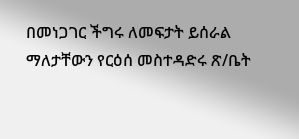በመነጋገር ችግሩ ለመፍታት ይሰራል ማለታቸውን የርዕሰ መስተዳድሩ ጽ/ቤት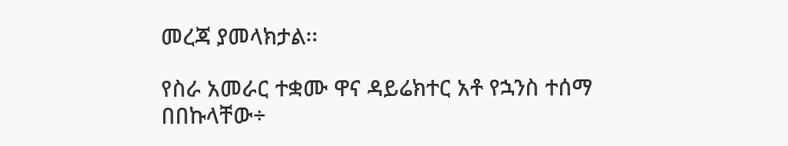መረጃ ያመላክታል፡፡

የስራ አመራር ተቋሙ ዋና ዳይሬክተር አቶ የኋንስ ተሰማ በበኩላቸው÷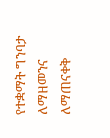የተቋማት ግንባታ ለማዘመንና ለማጠናቀቅ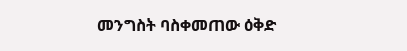መንግስት ባስቀመጠው ዕቅድ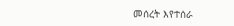መሰረት እየተሰራ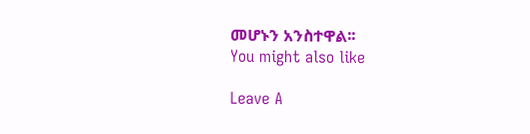መሆኑን አንስተዋል፡፡
You might also like

Leave A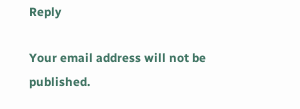Reply

Your email address will not be published.